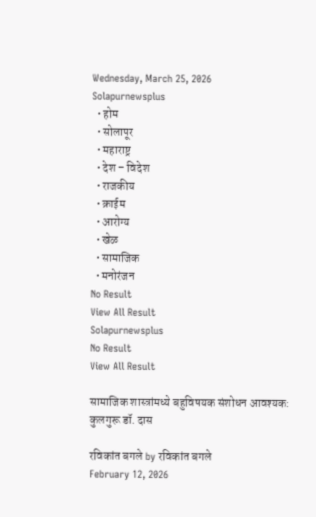Wednesday, March 25, 2026
Solapurnewsplus
  • होम
  • सोलापूर
  • महाराष्ट्र
  • देश – विदेश
  • राजकीय
  • क्राईम
  • आरोग्य
  • खेळ
  • सामाजिक
  • मनोरंजन
No Result
View All Result
Solapurnewsplus
No Result
View All Result

सामाजिक शास्त्रांमध्ये बहुविषयक संशोधन आवश्यक: कुलगुरू डॉ. दास

रविकांत बगले by रविकांत बगले
February 12, 2026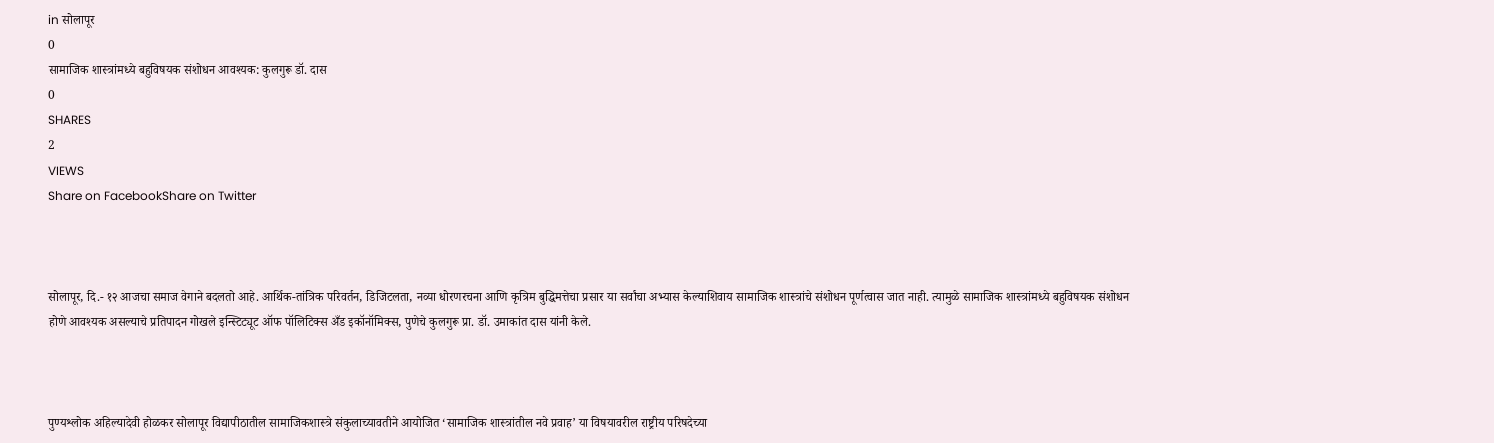in सोलापूर
0
सामाजिक शास्त्रांमध्ये बहुविषयक संशोधन आवश्यक: कुलगुरू डॉ. दास
0
SHARES
2
VIEWS
Share on FacebookShare on Twitter



सोलापूर, दि.- १२ आजचा समाज वेगाने बदलतो आहे. आर्थिक-तांत्रिक परिवर्तन, डिजिटलता, नव्या धोरणरचना आणि कृत्रिम बुद्धिमत्तेचा प्रसार या सर्वांचा अभ्यास केल्याशिवाय सामाजिक शास्त्रांचे संशोधन पूर्णत्वास जात नाही. त्यामुळे सामाजिक शास्त्रांमध्ये बहुविषयक संशोधन होणे आवश्यक असल्याचे प्रतिपादन गोखले इन्स्टिट्यूट ऑफ पॉलिटिक्स अँड इकॉनॉमिक्स, पुणेचे कुलगुरू प्रा. डॉ. उमाकांत दास यांनी केले.



पुण्यश्लोक अहिल्यादेवी होळकर सोलापूर विद्यापीठातील सामाजिकशास्त्रे संकुलाच्यावतीने आयोजित ‘सामाजिक शास्त्रांतील नवे प्रवाह’ या विषयावरील राष्ट्रीय परिषदेच्या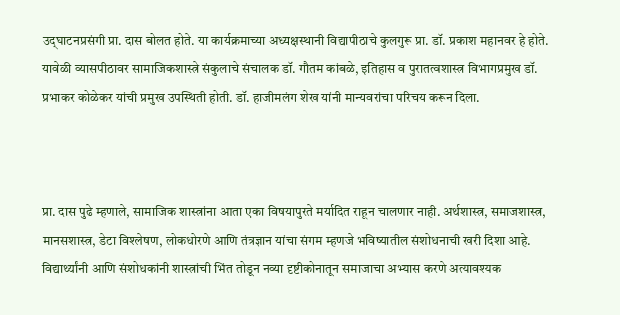उद्‌घाटनप्रसंगी प्रा. दास बोलत होते. या कार्यक्रमाच्या अध्यक्षस्थानी विद्यापीठाचे कुलगुरू प्रा. डॉ. प्रकाश महानवर हे होते. यावेळी व्यासपीठावर सामाजिकशास्त्रे संकुलाचे संचालक डॉ. गौतम कांबळे, इतिहास व पुरातत्वशास्त्र विभागप्रमुख डॉ. प्रभाकर कोळेकर यांची प्रमुख उपस्थिती होती. डॉ. हाजीमलंग शेख यांनी मान्यवरांचा परिचय करून दिला.



प्रा. दास पुढे म्हणाले, सामाजिक शास्त्रांना आता एका विषयापुरते मर्यादित राहून चालणार नाही. अर्थशास्त्र, समाजशास्त्र, मानसशास्त्र, डेटा विश्लेषण, लोकधोरणे आणि तंत्रज्ञान यांचा संगम म्हणजे भविष्यातील संशोधनाची खरी दिशा आहे. विद्यार्थ्यांनी आणि संशोधकांनी शास्त्रांची भिंत तोडून नव्या दृष्टीकोनातून समाजाचा अभ्यास करणे अत्यावश्यक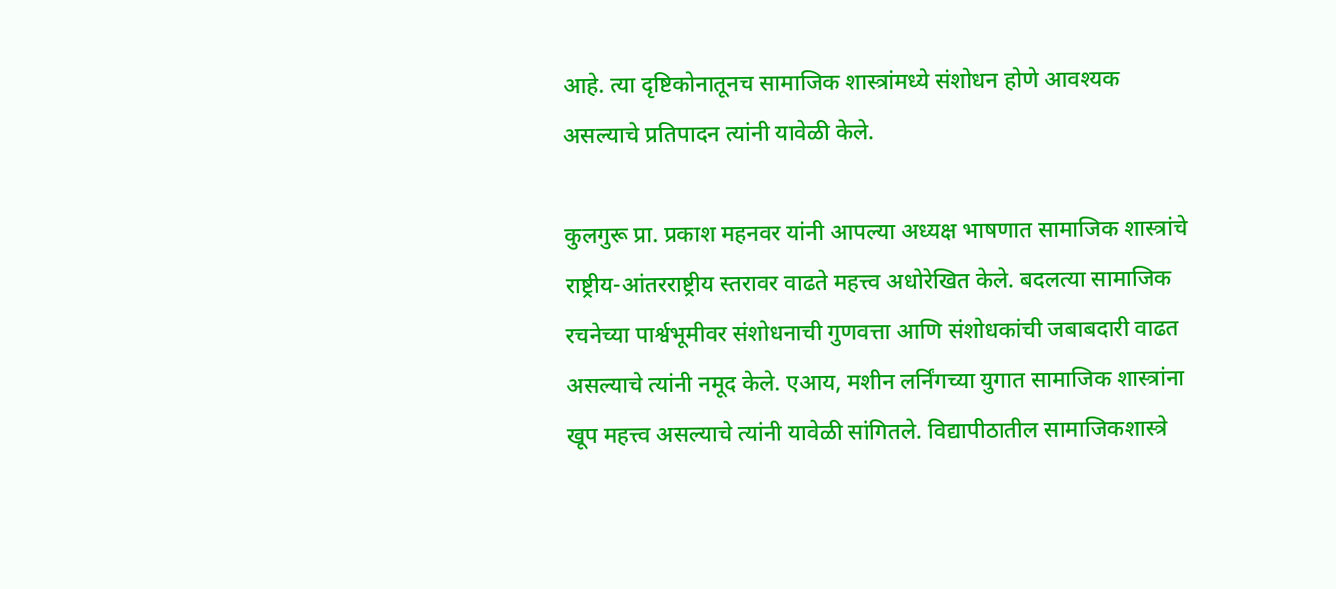आहे. त्या दृष्टिकोनातूनच सामाजिक शास्त्रांमध्ये संशोधन होणे आवश्यक असल्याचे प्रतिपादन त्यांनी यावेळी केले.

कुलगुरू प्रा. प्रकाश महनवर यांनी आपल्या अध्यक्ष भाषणात सामाजिक शास्त्रांचे राष्ट्रीय-आंतरराष्ट्रीय स्तरावर वाढते महत्त्व अधोरेखित केले. बदलत्या सामाजिक रचनेच्या पार्श्वभूमीवर संशोधनाची गुणवत्ता आणि संशोधकांची जबाबदारी वाढत असल्याचे त्यांनी नमूद केले. एआय, मशीन लर्निंगच्या युगात सामाजिक शास्त्रांना खूप महत्त्व असल्याचे त्यांनी यावेळी सांगितले. विद्यापीठातील सामाजिकशास्त्रे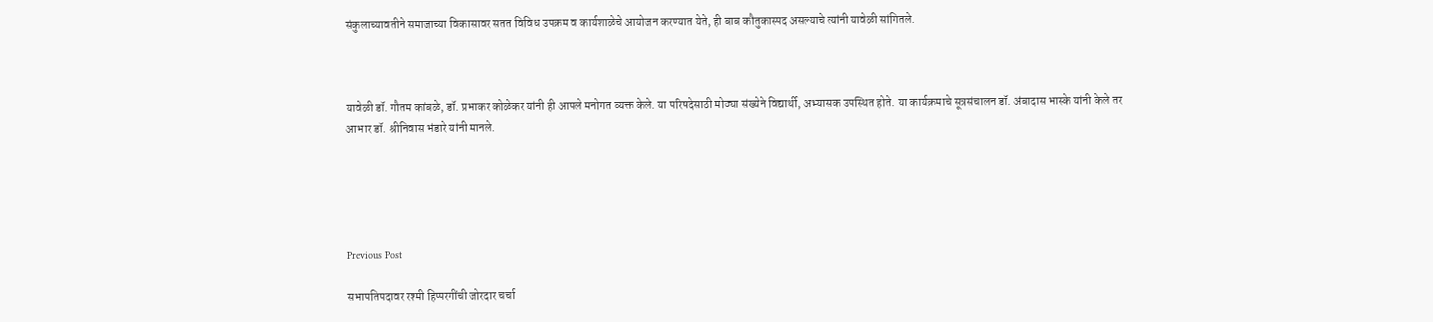संकुलाच्यावतीने समाजाच्या विकासावर सतत विविध उपक्रम व कार्यशाळेचे आयोजन करण्यात येते, ही बाब कौतुकास्पद असल्याचे त्यांनी यावेळी सांगितले.



यावेळी डॉ. गौतम कांबळे, डॉ. प्रभाकर कोळेकर यांनी ही आपले मनोगत व्यक्त केले. या परिषदेसाठी मोठ्या संख्येने विद्यार्थी, अभ्यासक उपस्थित होते. या कार्यक्रमाचे सूत्रसंचालन डॉ. अंबादास भास्के यांनी केले तर आभार डॉ. श्रीनिवास भंडारे यांनी मानले.





Previous Post

सभापतिपदावर रश्मी हिप्परगींची जोरदार चर्चा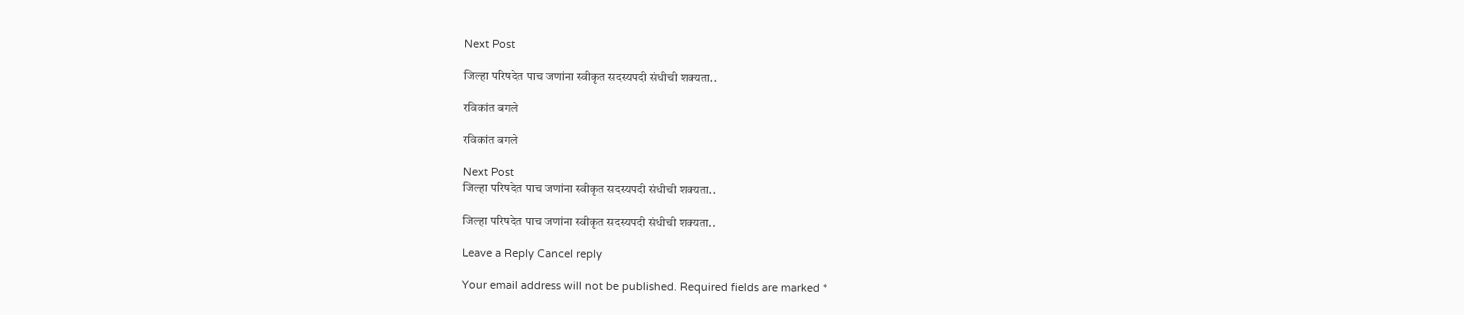Next Post

जिल्हा परिषदेत पाच जणांना स्वीकृत सदस्यपदी संधीची शक्यता..

रविकांत बगले

रविकांत बगले

Next Post
जिल्हा परिषदेत पाच जणांना स्वीकृत सदस्यपदी संधीची शक्यता..

जिल्हा परिषदेत पाच जणांना स्वीकृत सदस्यपदी संधीची शक्यता..

Leave a Reply Cancel reply

Your email address will not be published. Required fields are marked *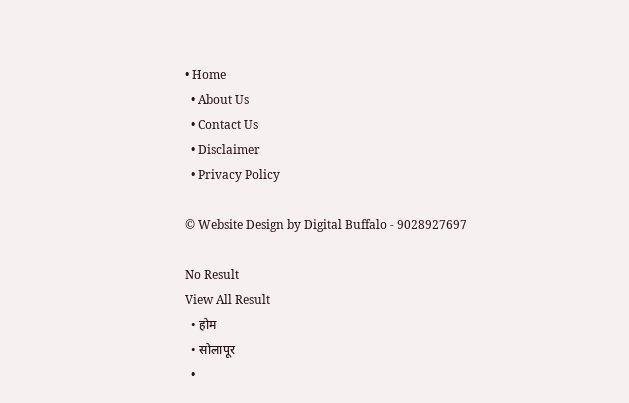• Home
  • About Us
  • Contact Us
  • Disclaimer
  • Privacy Policy

© Website Design by Digital Buffalo - 9028927697

No Result
View All Result
  • होम
  • सोलापूर
  •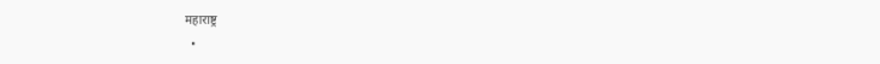महाराष्ट्र
  •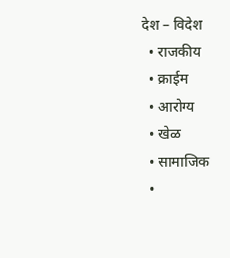देश – विदेश
  • राजकीय
  • क्राईम
  • आरोग्य
  • खेळ
  • सामाजिक
  •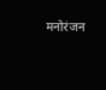मनोरंजन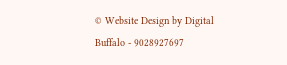© Website Design by Digital Buffalo - 9028927697